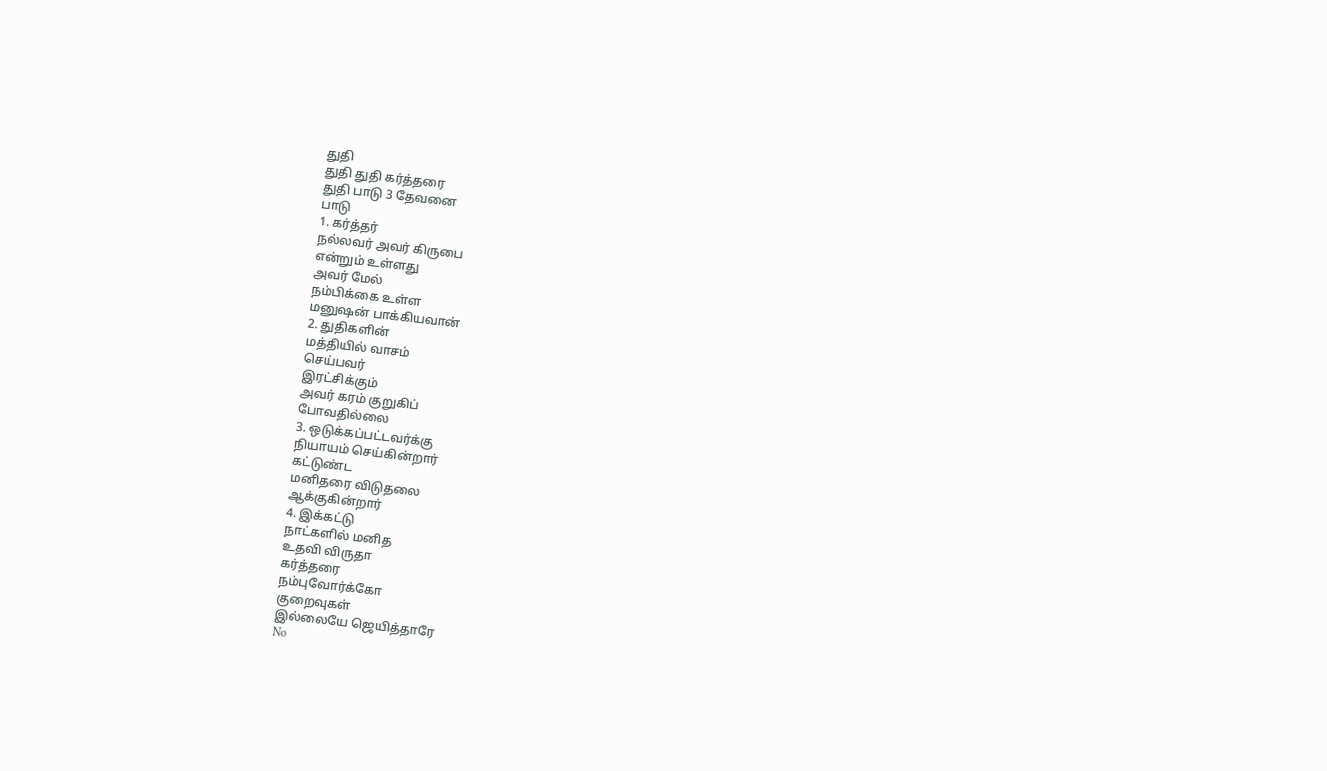துதி
துதி துதி கர்த்தரை
துதி பாடு 3 தேவனை
பாடு
1. கர்த்தர்
நல்லவர் அவர் கிருபை
என்றும் உள்ளது
அவர் மேல்
நம்பிக்கை உள்ள
மனுஷன் பாக்கியவான்
2. துதிகளின்
மத்தியில் வாசம்
செய்பவர்
இரட்சிக்கும்
அவர் கரம் குறுகிப்
போவதில்லை
3. ஒடுக்கப்பட்டவர்க்கு
நியாயம் செய்கின்றார்
கட்டுண்ட
மனிதரை விடுதலை
ஆக்குகின்றார்
4. இக்கட்டு
நாட்களில் மனித
உதவி விருதா
கர்த்தரை
நம்புவோர்க்கோ
குறைவுகள்
இல்லையே ஜெயித்தாரே
No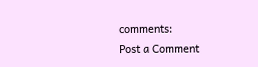comments:
Post a Comment